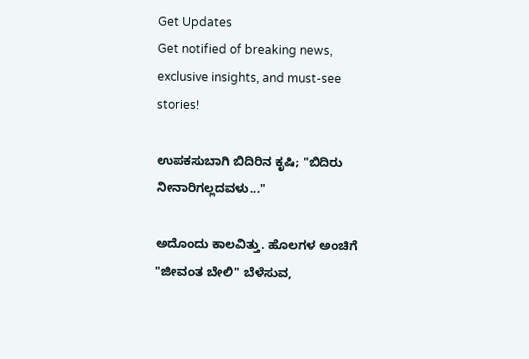Get Updates
Get notified of breaking news, exclusive insights, and must-see stories!

ಉಪಕಸುಬಾಗಿ ಬಿದಿರಿನ ಕೃಷಿ; "ಬಿದಿರು ನೀನಾರಿಗಲ್ಲದವಳು..."

ಅದೊಂದು ಕಾಲವಿತ್ತು. ಹೊಲಗಳ ಅಂಚಿಗೆ "ಜೀವಂತ ಬೇಲಿ" ಬೆಳೆಸುವ,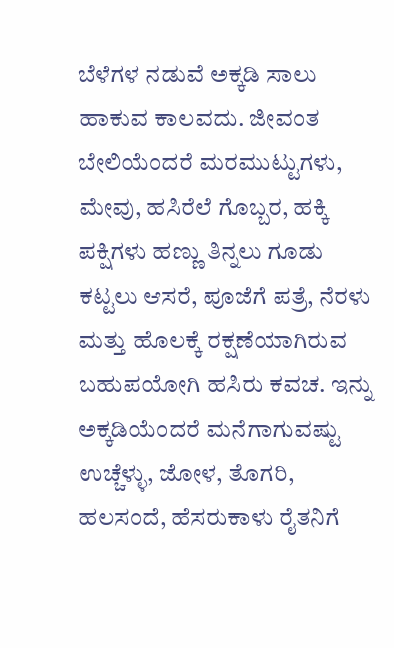ಬೆಳೆಗಳ ನಡುವೆ ಅಕ್ಕಡಿ ಸಾಲು ಹಾಕುವ ಕಾಲವದು. ಜೀವಂತ ಬೇಲಿಯೆಂದರೆ ಮರಮುಟ್ಟುಗಳು, ಮೇವು, ಹಸಿರೆಲೆ ಗೊಬ್ಬರ, ಹಕ್ಕಿ ಪಕ್ಷಿಗಳು ಹಣ್ಣು ತಿನ್ನಲು ಗೂಡು ಕಟ್ಟಲು ಆಸರೆ, ಪೂಜೆಗೆ ಪತ್ರೆ, ನೆರಳು ಮತ್ತು ಹೊಲಕ್ಕೆ ರಕ್ಷಣೆಯಾಗಿರುವ ಬಹುಪಯೋಗಿ ಹಸಿರು ಕವಚ. ಇನ್ನು ಅಕ್ಕಡಿಯೆಂದರೆ ಮನೆಗಾಗುವಷ್ಟು ಉಚ್ಚೆಳ್ಳು, ಜೋಳ, ತೊಗರಿ, ಹಲಸಂದೆ, ಹೆಸರುಕಾಳು ರೈತನಿಗೆ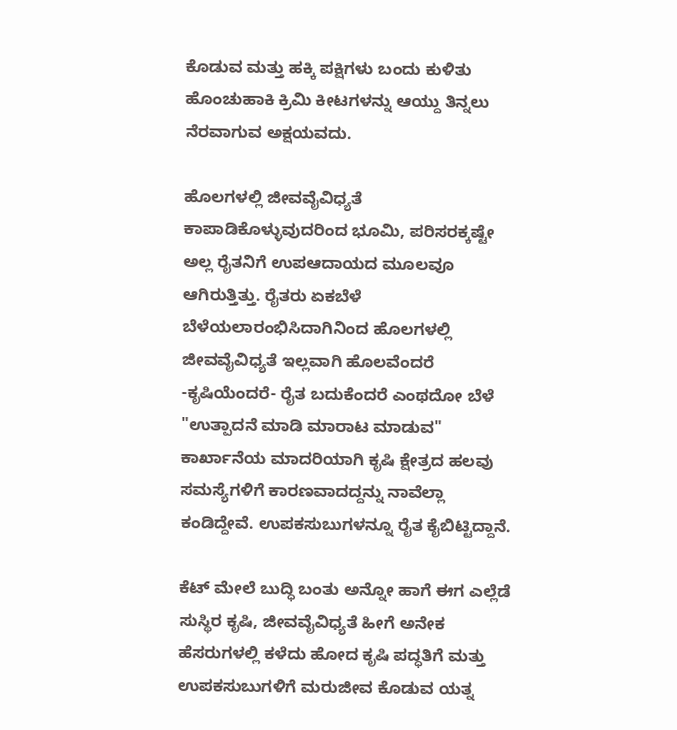ಕೊಡುವ ಮತ್ತು ಹಕ್ಕಿ ಪಕ್ಷಿಗಳು ಬಂದು ಕುಳಿತು ಹೊಂಚುಹಾಕಿ ಕ್ರಿಮಿ ಕೀಟಗಳನ್ನು ಆಯ್ದು ತಿನ್ನಲು ನೆರವಾಗುವ ಅಕ್ಷಯವದು.

ಹೊಲಗಳಲ್ಲಿ ಜೀವವೈವಿಧ್ಯತೆ ಕಾಪಾಡಿಕೊಳ್ಳುವುದರಿಂದ ಭೂಮಿ, ಪರಿಸರಕ್ಕಷ್ಟೇ ಅಲ್ಲ ರೈತನಿಗೆ ಉಪಆದಾಯದ ಮೂಲವೂ ಆಗಿರುತ್ತಿತ್ತು. ರೈತರು ಏಕಬೆಳೆ ಬೆಳೆಯಲಾರಂಭಿಸಿದಾಗಿನಿಂದ ಹೊಲಗಳಲ್ಲಿ ಜೀವವೈವಿಧ್ಯತೆ ಇಲ್ಲವಾಗಿ ಹೊಲವೆಂದರೆ -ಕೃಷಿಯೆಂದರೆ- ರೈತ ಬದುಕೆಂದರೆ ಎಂಥದೋ ಬೆಳೆ "ಉತ್ಪಾದನೆ ಮಾಡಿ ಮಾರಾಟ ಮಾಡುವ" ಕಾರ್ಖಾನೆಯ ಮಾದರಿಯಾಗಿ ಕೃಷಿ ಕ್ಷೇತ್ರದ ಹಲವು ಸಮಸ್ಯೆಗಳಿಗೆ ಕಾರಣವಾದದ್ದನ್ನು ನಾವೆಲ್ಲಾ ಕಂಡಿದ್ದೇವೆ. ಉಪಕಸುಬುಗಳನ್ನೂ ರೈತ ಕೈಬಿಟ್ಟಿದ್ದಾನೆ.

ಕೆಟ್ ಮೇಲೆ ಬುದ್ಧಿ ಬಂತು ಅನ್ನೋ ಹಾಗೆ ಈಗ ಎಲ್ಲೆಡೆ ಸುಸ್ಥಿರ ಕೃಷಿ, ಜೀವವೈವಿಧ್ಯತೆ ಹೀಗೆ ಅನೇಕ ಹೆಸರುಗಳಲ್ಲಿ ಕಳೆದು ಹೋದ ಕೃಷಿ ಪದ್ಧತಿಗೆ ಮತ್ತು ಉಪಕಸುಬುಗಳಿಗೆ ಮರುಜೀವ ಕೊಡುವ ಯತ್ನ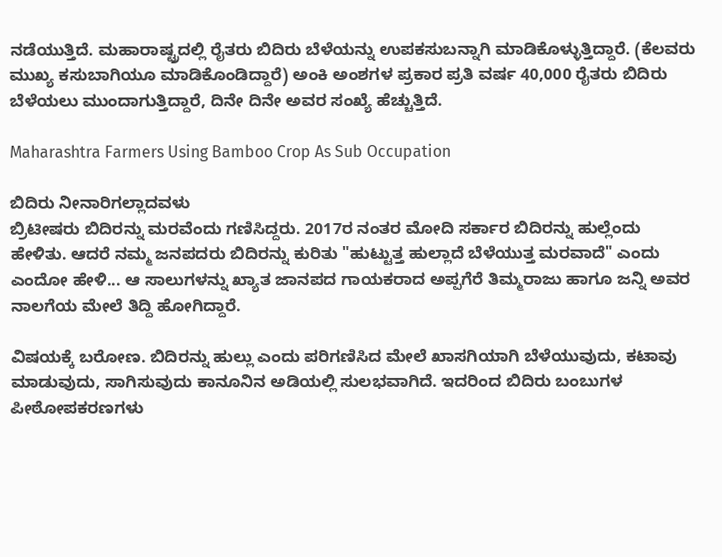ನಡೆಯುತ್ತಿದೆ. ಮಹಾರಾಷ್ಟ್ರದಲ್ಲಿ ರೈತರು ಬಿದಿರು ಬೆಳೆಯನ್ನು ಉಪಕಸುಬನ್ನಾಗಿ ಮಾಡಿಕೊಳ್ಳುತ್ತಿದ್ದಾರೆ. (ಕೆಲವರು ಮುಖ್ಯ ಕಸುಬಾಗಿಯೂ ಮಾಡಿಕೊಂಡಿದ್ದಾರೆ) ಅಂಕಿ ಅಂಶಗಳ ಪ್ರಕಾರ ಪ್ರತಿ ವರ್ಷ 40,000 ರೈತರು ಬಿದಿರು ಬೆಳೆಯಲು ಮುಂದಾಗುತ್ತಿದ್ದಾರೆ, ದಿನೇ ದಿನೇ ಅವರ ಸಂಖ್ಯೆ ಹೆಚ್ಚುತ್ತಿದೆ.

Maharashtra Farmers Using Bamboo Crop As Sub Occupation

ಬಿದಿರು ನೀನಾರಿಗಲ್ಲಾದವಳು
ಬ್ರಿಟೀಷರು ಬಿದಿರನ್ನು ಮರವೆಂದು ಗಣಿಸಿದ್ದರು. 2017ರ ನಂತರ ಮೋದಿ ಸರ್ಕಾರ ಬಿದಿರನ್ನು ಹುಲ್ಲೆಂದು ಹೇಳಿತು. ಆದರೆ ನಮ್ಮ ಜನಪದರು ಬಿದಿರನ್ನು ಕುರಿತು "ಹುಟ್ಟುತ್ತ ಹುಲ್ಲಾದೆ ಬೆಳೆಯುತ್ತ ಮರವಾದೆ" ಎಂದು ಎಂದೋ ಹೇಳಿ... ಆ ಸಾಲುಗಳನ್ನು ಖ್ಯಾತ ಜಾನಪದ ಗಾಯಕರಾದ ಅಪ್ಪಗೆರೆ ತಿಮ್ಮರಾಜು ಹಾಗೂ ಜನ್ನಿ ಅವರ ನಾಲಗೆಯ ಮೇಲೆ ತಿದ್ದಿ ಹೋಗಿದ್ದಾರೆ.

ವಿಷಯಕ್ಕೆ ಬರೋಣ. ಬಿದಿರನ್ನು ಹುಲ್ಲು ಎಂದು ಪರಿಗಣಿಸಿದ ಮೇಲೆ ಖಾಸಗಿಯಾಗಿ ಬೆಳೆಯುವುದು, ಕಟಾವು ಮಾಡುವುದು, ಸಾಗಿಸುವುದು ಕಾನೂನಿನ ಅಡಿಯಲ್ಲಿ ಸುಲಭವಾಗಿದೆ. ಇದರಿಂದ ಬಿದಿರು ಬಂಬುಗಳ ಪೀಠೋಪಕರಣಗಳು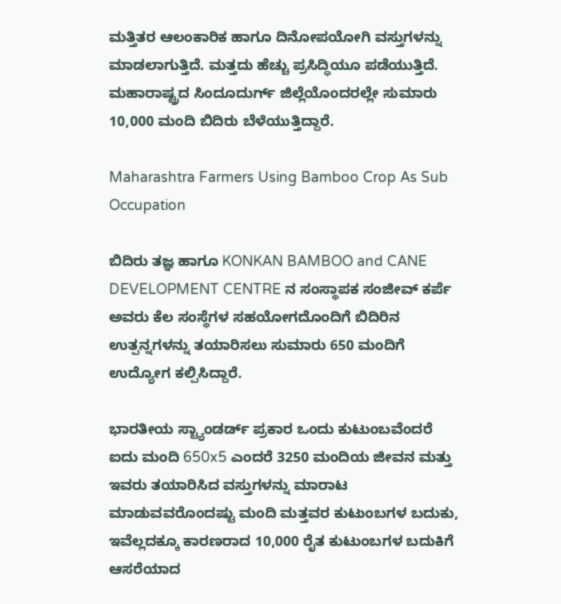ಮತ್ತಿತರ ಆಲಂಕಾರಿಕ ಹಾಗೂ ದಿನೋಪಯೋಗಿ ವಸ್ತುಗಳನ್ನು ಮಾಡಲಾಗುತ್ತಿದೆ. ಮತ್ತದು ಹೆಚ್ಚು ಪ್ರಸಿದ್ಧಿಯೂ ಪಡೆಯುತ್ತಿದೆ. ಮಹಾರಾಷ್ಟ್ರದ ಸಿಂದೂದುರ್ಗ್ ಜಿಲ್ಲೆಯೊಂದರಲ್ಲೇ ಸುಮಾರು 10,000 ಮಂದಿ ಬಿದಿರು ಬೆಳೆಯುತ್ತಿದ್ದಾರೆ.

Maharashtra Farmers Using Bamboo Crop As Sub Occupation

ಬಿದಿರು ತಜ್ಞ ಹಾಗೂ KONKAN BAMBOO and CANE DEVELOPMENT CENTRE ನ ಸಂಸ್ಥಾಪಕ ಸಂಜೀವ್ ಕರ್ಪೆ ಅವರು ಕೆಲ ಸಂಸ್ಥೆಗಳ ಸಹಯೋಗದೊಂದಿಗೆ ಬಿದಿರಿನ ಉತ್ಪನ್ನಗಳನ್ನು ತಯಾರಿಸಲು ಸುಮಾರು 650 ಮಂದಿಗೆ ಉದ್ಯೋಗ ಕಲ್ಪಿಸಿದ್ದಾರೆ.

ಭಾರತೀಯ ಸ್ಟ್ಯಾಂಡರ್ಡ್ ಪ್ರಕಾರ ಒಂದು ಕುಟುಂಬವೆಂದರೆ ಐದು ಮಂದಿ 650x5 ಎಂದರೆ 3250 ಮಂದಿಯ ಜೀವನ ಮತ್ತು ಇವರು ತಯಾರಿಸಿದ ವಸ್ತುಗಳನ್ನು ಮಾರಾಟ ಮಾಡುವವರೊಂದಷ್ಟು ಮಂದಿ ಮತ್ತವರ ಕುಟುಂಬಗಳ ಬದುಕು, ಇವೆಲ್ಲದಕ್ಕೂ ಕಾರಣರಾದ 10,000 ರೈತ ಕುಟುಂಬಗಳ ಬದುಕಿಗೆ ಆಸರೆಯಾದ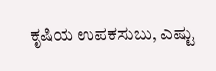ಕೃಷಿಯ ಉಪಕಸುಬು, ಎಷ್ಟು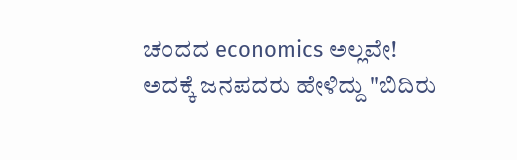ಚಂದದ economics ಅಲ್ಲವೇ!
ಅದಕ್ಕೆ ಜನಪದರು ಹೇಳಿದ್ದು "ಬಿದಿರು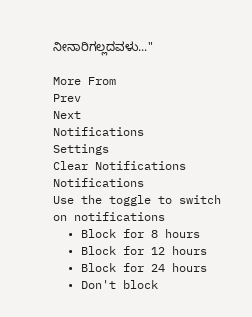ನೀನಾರಿಗಲ್ಲದವಳು..."

More From
Prev
Next
Notifications
Settings
Clear Notifications
Notifications
Use the toggle to switch on notifications
  • Block for 8 hours
  • Block for 12 hours
  • Block for 24 hours
  • Don't block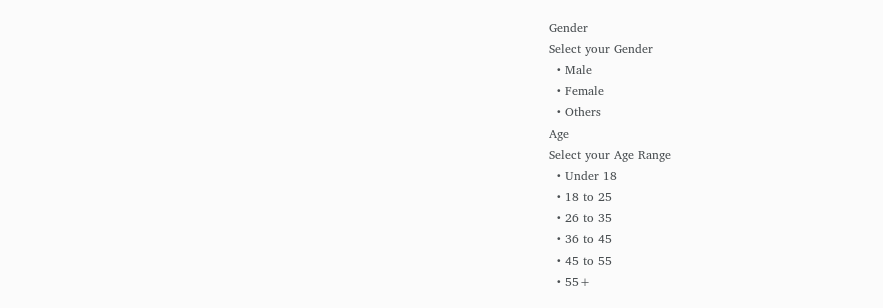Gender
Select your Gender
  • Male
  • Female
  • Others
Age
Select your Age Range
  • Under 18
  • 18 to 25
  • 26 to 35
  • 36 to 45
  • 45 to 55
  • 55+